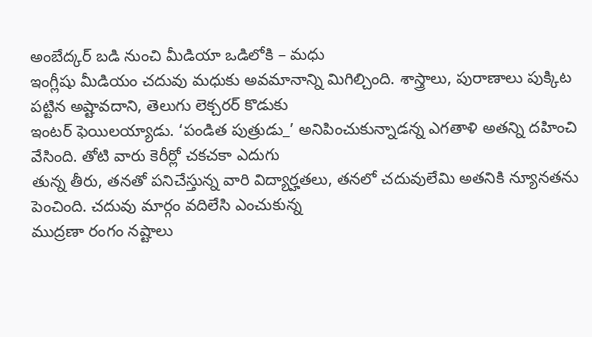అంబేద్కర్ బడి నుంచి మీడియా ఒడిలోకి – మధు
ఇంగ్లీషు మీడియం చదువు మధుకు అవమానాన్ని మిగిల్చింది. శాస్త్రాలు, పురాణాలు పుక్కిట పట్టిన అష్టావదాని, తెలుగు లెక్చరర్ కొడుకు
ఇంటర్ ఫెయిలయ్యాడు. ‘పండిత పుత్రుడు_’ అనిపించుకున్నాడన్న ఎగతాళి అతన్ని దహించి వేసింది. తోటి వారు కెరీర్లో చకచకా ఎదుగు
తున్న తీరు, తనతో పనిచేస్తున్న వారి విద్యార్హతలు, తనలో చదువులేమి అతనికి న్యూనతను పెంచింది. చదువు మార్గం వదిలేసి ఎంచుకున్న
ముద్రణా రంగం నష్టాలు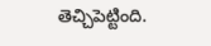తెచ్చిపెట్టింది.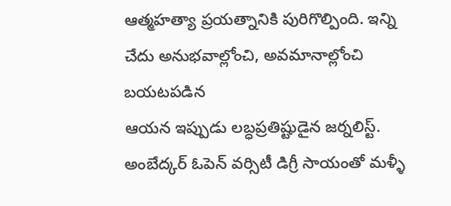ఆత్మహత్యా ప్రయత్నానికి పురిగొల్పింది. ఇన్ని చేదు అనుభవాల్లోంచి, అవమానాల్లోంచి బయటపడిన
ఆయన ఇప్పుడు లబ్ధప్రతిష్టుడైన జర్నలిస్ట్. అంబేద్కర్ ఓపెన్ వర్సిటీ డిగ్రీ సాయంతో మళ్ళీ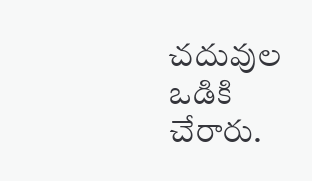చదువుల ఒడికి చేరారు.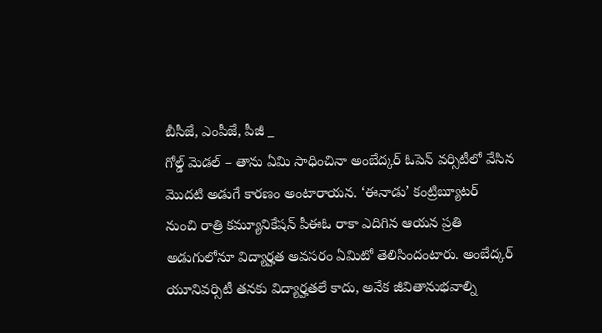బీసీజే, ఎంపీజే, పీజీ _
గోల్డ్ మెడల్ – తాను ఏమి సాధించినా అంబేద్కర్ ఓపెన్ వర్సిటీలో వేసిన మొదటి అడుగే కారణం అంటారాయన. ‘ఈనాడు’ కంట్రిబ్యూటర్
నుంచి రాత్రి కమ్యూనికేషన్ పీఈఓ రాకా ఎదిగిన ఆయన ప్రతి అడుగులోనూ విద్యార్హత అవసరం ఏమిటో తెలిసిందంటారు. అంబేద్కర్
యూనివర్సిటీ తనకు విద్యార్హతలే కాదు, అనేక జీవితానుభవాల్ని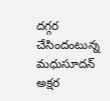దగ్గర చేసిందంటున్న మధుసూదన్ అక్షర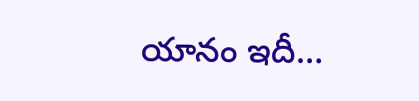యానం ఇదీ…